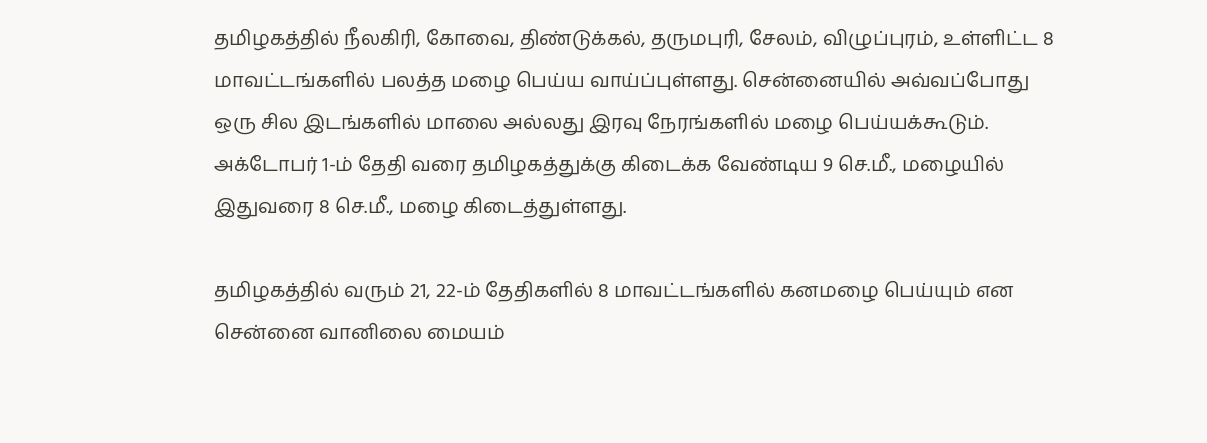தமிழகத்தில் நீலகிரி, கோவை, திண்டுக்கல், தருமபுரி, சேலம், விழுப்புரம், உள்ளிட்ட 8 மாவட்டங்களில் பலத்த மழை பெய்ய வாய்ப்புள்ளது. சென்னையில் அவ்வப்போது ஒரு சில இடங்களில் மாலை அல்லது இரவு நேரங்களில் மழை பெய்யக்கூடும். அக்டோபர் 1-ம் தேதி வரை தமிழகத்துக்கு கிடைக்க வேண்டிய 9 செ.மீ., மழையில் இதுவரை 8 செ.மீ., மழை கிடைத்துள்ளது.

தமிழகத்தில் வரும் 21, 22-ம் தேதிகளில் 8 மாவட்டங்களில் கனமழை பெய்யும் என சென்னை வானிலை மையம்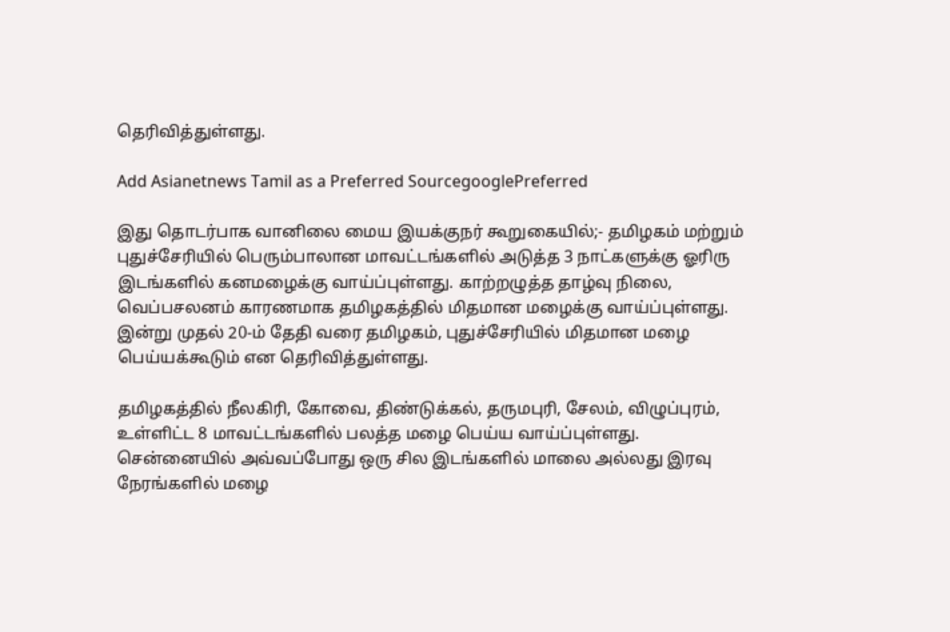தெரிவித்துள்ளது.

Add Asianetnews Tamil as a Preferred SourcegooglePreferred

இது தொடர்பாக வானிலை மைய இயக்குநர் கூறுகையில்;- தமிழகம் மற்றும் புதுச்சேரியில் பெரும்பாலான மாவட்டங்களில் அடுத்த 3 நாட்களுக்கு ஓரிரு இடங்களில் கனமழைக்கு வாய்ப்புள்ளது. காற்றழுத்த தாழ்வு நிலை, வெப்பசலனம் காரணமாக தமிழகத்தில் மிதமான மழைக்கு வாய்ப்புள்ளது. இன்று முதல் 20-ம் தேதி வரை தமிழகம், புதுச்சேரியில் மிதமான மழை பெய்யக்கூடும் என தெரிவித்துள்ளது.

தமிழகத்தில் நீலகிரி, கோவை, திண்டுக்கல், தருமபுரி, சேலம், விழுப்புரம், உள்ளிட்ட 8 மாவட்டங்களில் பலத்த மழை பெய்ய வாய்ப்புள்ளது. சென்னையில் அவ்வப்போது ஒரு சில இடங்களில் மாலை அல்லது இரவு நேரங்களில் மழை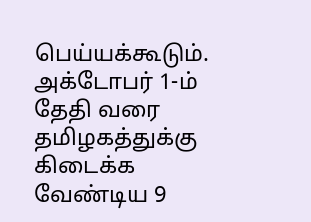பெய்யக்கூடும். அக்டோபர் 1-ம் தேதி வரை தமிழகத்துக்கு கிடைக்க வேண்டிய 9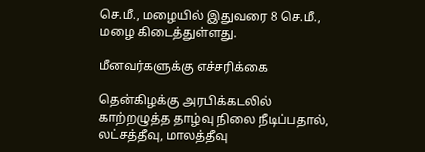செ.மீ., மழையில் இதுவரை 8 செ.மீ., மழை கிடைத்துள்ளது.

மீனவர்களுக்கு எச்சரிக்கை

தென்கிழக்கு அரபிக்கடலில் காற்றழுத்த தாழ்வு நிலை நீடிப்பதால், லட்சத்தீவு, மாலத்தீவு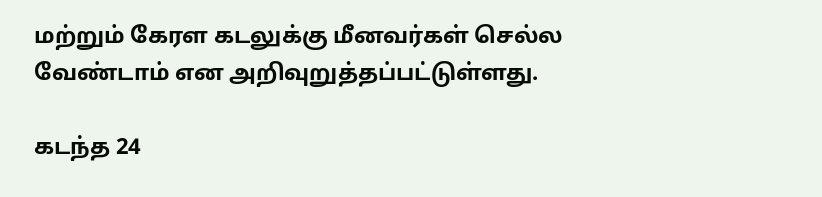மற்றும் கேரள கடலுக்கு மீனவர்கள் செல்ல வேண்டாம் என அறிவுறுத்தப்பட்டுள்ளது.

கடந்த 24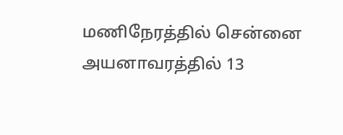மணிநேரத்தில் சென்னை அயனாவரத்தில் 13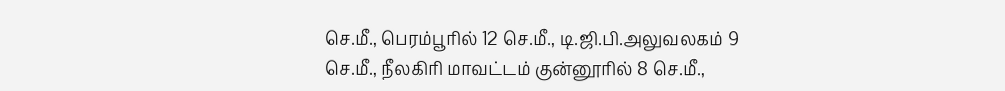செ.மீ., பெரம்பூரில் 12 செ.மீ., டி.ஜி.பி.அலுவலகம் 9 செ.மீ., நீலகிரி மாவட்டம் குன்னூரில் 8 செ.மீ.,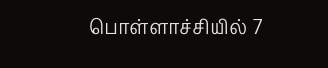பொள்ளாச்சியில் 7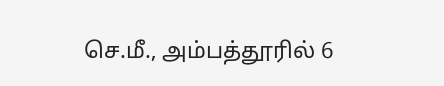செ.மீ., அம்பத்தூரில் 6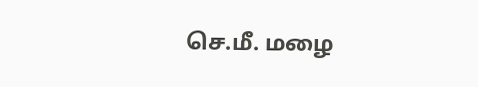செ.மீ. மழை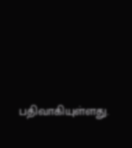பதிவாகியுள்ளது.